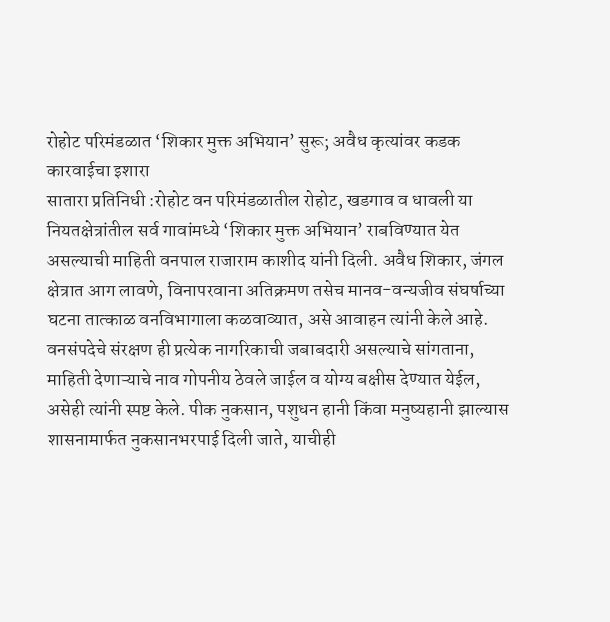रोहोट परिमंडळात ‘शिकार मुक्त अभियान’ सुरू; अवैध कृत्यांवर कडक कारवाईचा इशारा
सातारा प्रतिनिधी :रोहोट वन परिमंडळातील रोहोट, खडगाव व धावली या नियतक्षेत्रांतील सर्व गावांमध्ये ‘शिकार मुक्त अभियान’ राबविण्यात येत असल्याची माहिती वनपाल राजाराम काशीद यांनी दिली. अवैध शिकार, जंगल क्षेत्रात आग लावणे, विनापरवाना अतिक्रमण तसेच मानव-वन्यजीव संघर्षाच्या घटना तात्काळ वनविभागाला कळवाव्यात, असे आवाहन त्यांनी केले आहे.
वनसंपदेचे संरक्षण ही प्रत्येक नागरिकाची जबाबदारी असल्याचे सांगताना, माहिती देणाऱ्याचे नाव गोपनीय ठेवले जाईल व योग्य बक्षीस देण्यात येईल, असेही त्यांनी स्पष्ट केले. पीक नुकसान, पशुधन हानी किंवा मनुष्यहानी झाल्यास शासनामार्फत नुकसानभरपाई दिली जाते, याचीही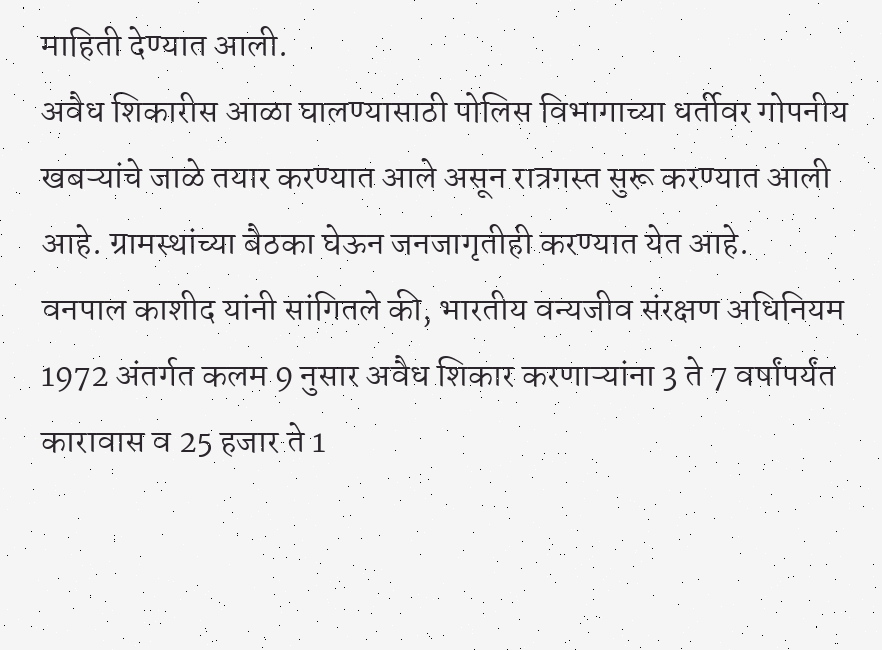माहिती देण्यात आली.
अवैध शिकारीस आळा घालण्यासाठी पोलिस विभागाच्या धर्तीवर गोपनीय खबऱ्यांचे जाळे तयार करण्यात आले असून रात्रगस्त सुरू करण्यात आली आहे. ग्रामस्थांच्या बैठका घेऊन जनजागृतीही करण्यात येत आहे.
वनपाल काशीद यांनी सांगितले की, भारतीय वन्यजीव संरक्षण अधिनियम 1972 अंतर्गत कलम 9 नुसार अवैध शिकार करणाऱ्यांना 3 ते 7 वर्षांपर्यंत कारावास व 25 हजार ते 1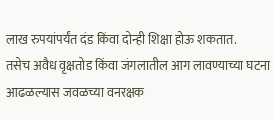लाख रुपयांपर्यंत दंड किंवा दोन्ही शिक्षा होऊ शकतात.
तसेच अवैध वृक्षतोड किंवा जंगलातील आग लावण्याच्या घटना आढळल्यास जवळच्या वनरक्षक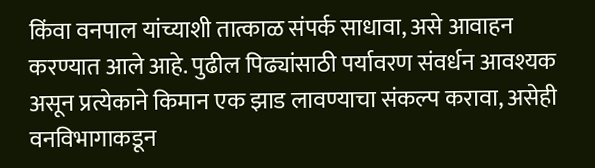किंवा वनपाल यांच्याशी तात्काळ संपर्क साधावा, असे आवाहन करण्यात आले आहे. पुढील पिढ्यांसाठी पर्यावरण संवर्धन आवश्यक असून प्रत्येकाने किमान एक झाड लावण्याचा संकल्प करावा, असेही वनविभागाकडून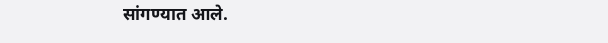सांगण्यात आले.